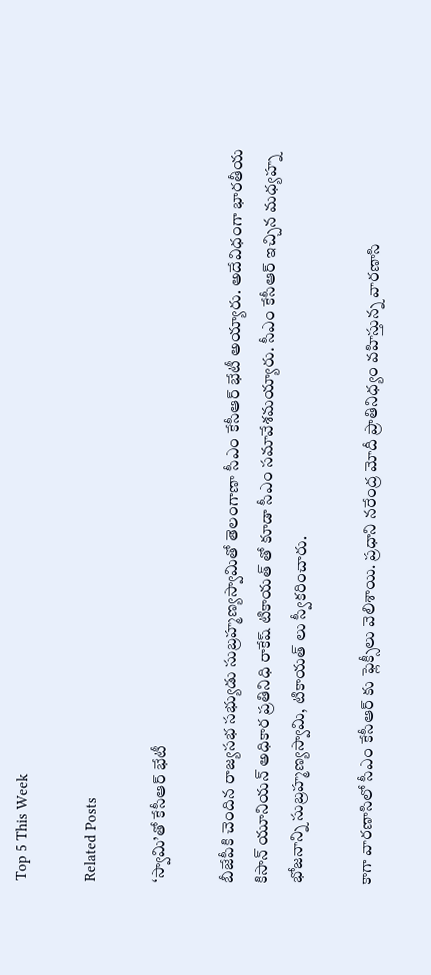Top 5 This Week

Related Posts

‘స్వామి’తో కేసీఆర్ భేటీ

బీజేపీకి చెందిన రాజ్యసభ సభ్యుడు సుబ్రహ్మణ్యస్వామితో తెలంగాణా సీఎం కేసీఆర్ భేటీ అయ్యారు. అదేవిధంగా భారతీయ కిసాన్ యూనియన్ అధికార ప్రతినిధి రాకేష్ టికాయత్ తో కూడా సీఎం సమావేశమయ్యారు. సీఎం కేసీఆర్ ఇచ్చిన మధ్యహ్న భోజనాన్ని సుబ్రహ్మణ్యస్వామి, టికాయత్ లు స్వీకరించారు.

కాగా వారణాసిలో సీఎం కేసీఆర్ కు ఫ్లెక్సీలు వెలిశాయి. ప్రధాని నరేంద్ర మోదీ ప్రాతినిధ్యం వహిస్తున్న వారణాసి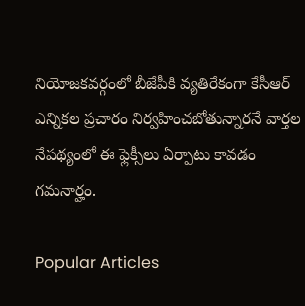నియోజకవర్గంలో బీజేపీకి వ్యతిరేకంగా కేసీఆర్ ఎన్నికల ప్రచారం నిర్వహించబోతున్నారనే వార్తల నేపథ్యంలో ఈ ఫ్లెక్సీలు ఏర్పాటు కావడం గమనార్హం.

Popular Articles